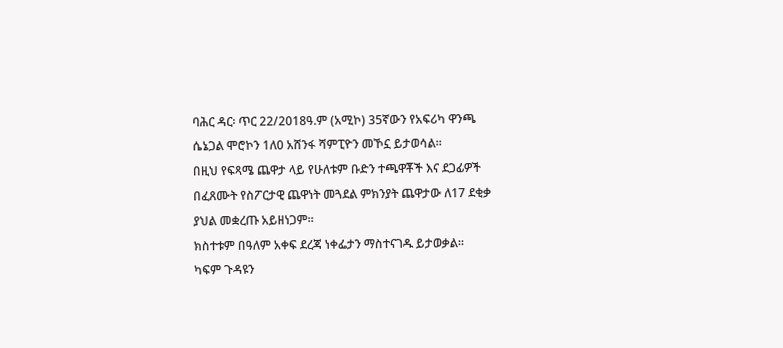ባሕር ዳር፡ ጥር 22/2018ዓ.ም (አሚኮ) 35ኛውን የአፍሪካ ዋንጫ ሴኔጋል ሞሮኮን 1ለ0 አሸንፋ ሻምፒዮን መኾኗ ይታወሳል።
በዚህ የፍጻሜ ጨዋታ ላይ የሁለቱም ቡድን ተጫዋቾች እና ደጋፊዎች በፈጸሙት የስፖርታዊ ጨዋነት መጓደል ምክንያት ጨዋታው ለ17 ደቂቃ ያህል መቋረጡ አይዘነጋም።
ክስተቱም በዓለም አቀፍ ደረጃ ነቀፌታን ማስተናገዱ ይታወቃል።
ካፍም ጉዳዩን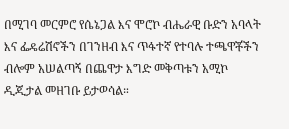በሚገባ መርምሮ የሴኔጋል እና ሞሮኮ ብሔራዊ ቡድን አባላት እና ፌዴሬሽኖችን በገንዘብ እና ጥፋተኛ የተባሉ ተጫዋቾችን ብሎም አሠልጣኝ በጨዋታ እግድ መቅጣቱን አሚኮ ዲጂታል መዘገቡ ይታወሳል።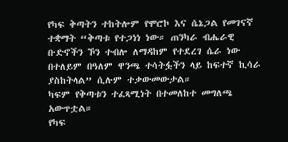የካፍ ቅጣትን ተከትሎም የሞሮኮ እና ሴኔጋል የመገናኛ ተቋማት “ቅጣቱ የተጋነነ ነው። ጠንካራ ብሔራዊ ቡድኖችን ኾን ተብሎ ለማዳከም የተደረገ ሴራ ነው በተለይም በዓለም ዋንጫ ተሳትፏችን ላይ ከፍተኛ ኪሳራ ያስከትላል” ሲሉም ተቃውመውታል።
ካፍም የቅጣቱን ተፈጻሚነት በተመለከተ መግለጫ አውጥቷል።
የካፍ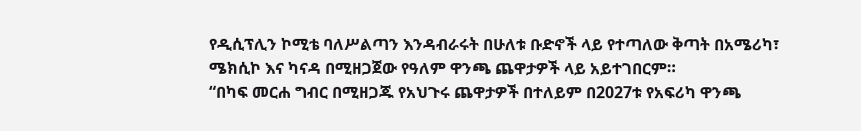የዲሲፕሊን ኮሚቴ ባለሥልጣን እንዳብራሩት በሁለቱ ቡድኖች ላይ የተጣለው ቅጣት በአሜሪካ፣ ሜክሲኮ እና ካናዳ በሚዘጋጀው የዓለም ዋንጫ ጨዋታዎች ላይ አይተገበርም።
“በካፍ መርሐ ግብር በሚዘጋጁ የአህጉሩ ጨዋታዎች በተለይም በ2027ቱ የአፍሪካ ዋንጫ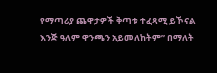የማጣሪያ ጨዋታዎች ቅጣቱ ተፈጻሚ ይኾናል እንጅ ዓለም ዋንጫን አይመለከትም” በማለት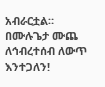አብራርቷል።
በሙሉጌታ ሙጨ
ለኅብረተሰብ ለውጥ እንተጋለን!